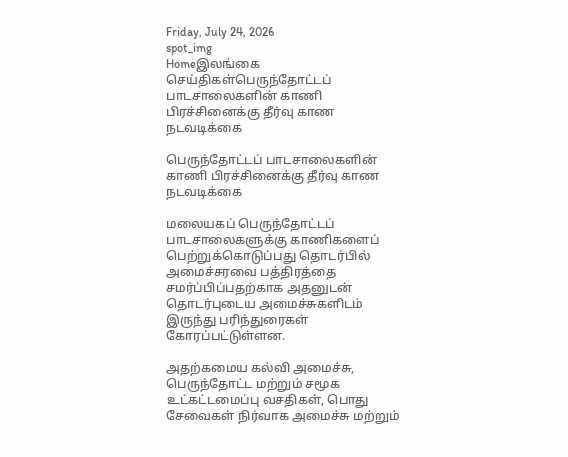Friday, July 24, 2026
spot_img
Homeஇலங்கை செய்திகள்பெருந்தோட்டப் பாடசாலைகளின் காணி பிரச்சினைக்கு தீர்வு காண நடவடிக்கை

பெருந்தோட்டப் பாடசாலைகளின் காணி பிரச்சினைக்கு தீர்வு காண நடவடிக்கை

மலையகப் பெருந்தோட்டப் பாடசாலைகளுக்கு காணிகளைப் பெற்றுக்கொடுப்பது தொடர்பில் அமைச்சரவை பத்திரத்தை சமர்ப்பிப்பதற்காக அதனுடன் தொடர்புடைய அமைச்சுகளிடம் இருந்து பரிந்துரைகள் கோரப்பட்டுள்ளன.

அதற்கமைய கல்வி அமைச்சு, பெருந்தோட்ட மற்றும் சமூக உட்கட்டமைப்பு வசதிகள், பொது சேவைகள் நிர்வாக அமைச்சு மற்றும்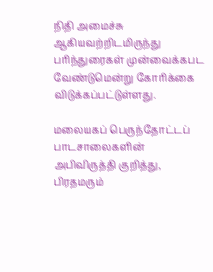நிதி அமைச்சு ஆகியவற்றிடமிருந்து பரிந்துரைகள் முன்வைக்கபட வேண்டுமென்று கோரிக்கை விடுக்கப்பட்டுள்ளது.

மலையகப் பெருந்தோட்டப் பாடசாலைகளின் அபிவிருத்தி குறித்து, பிரதமரும்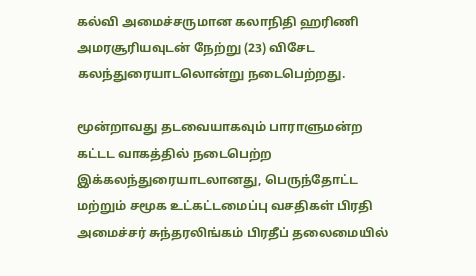கல்வி அமைச்சருமான கலாநிதி ஹரிணி அமரசூரியவுடன் நேற்று (23) விசேட கலந்துரையாடலொன்று நடைபெற்றது.

மூன்றாவது தடவையாகவும் பாராளுமன்ற கட்டட வாகத்தில் நடைபெற்ற இக்கலந்துரையாடலானது, பெருந்தோட்ட மற்றும் சமூக உட்கட்டமைப்பு வசதிகள் பிரதி அமைச்சர் சுந்தரலிங்கம் பிரதீப் தலைமையில்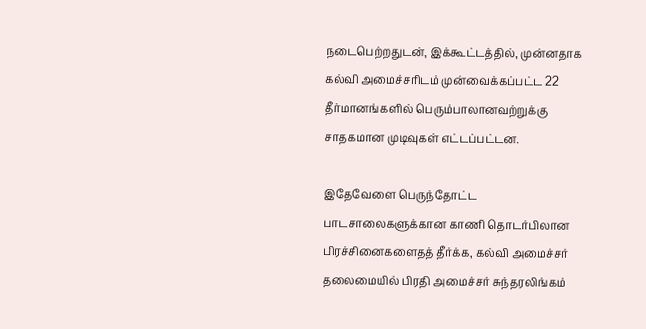நடைபெற்றதுடன், இக்கூட்டத்தில், முன்னதாக கல்வி அமைச்சரிடம் முன்வைக்கப்பட்ட 22 தீர்மானங்களில் பெரும்பாலானவற்றுக்கு சாதகமான முடிவுகள் எட்டப்பட்டன.

இதேவேளை பெருந்தோட்ட பாடசாலைகளுக்கான காணி தொடர்பிலான பிரச்சினைகளைதத் தீர்க்க, கல்வி அமைச்சர் தலைமையில் பிரதி அமைச்சர் சுந்தரலிங்கம்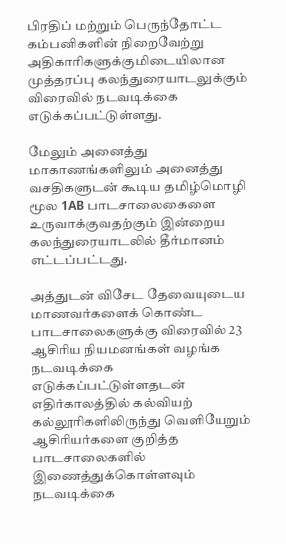பிரதிப் மற்றும் பெருந்தோட்ட கம்பனிகளின் நிறைவேற்று அதிகாரிகளுக்குமிடையிலான முத்தரப்பு கலந்துரையாடலுக்கும் விரைவில் நடவடிக்கை எடுக்கப்பட்டுள்ளது.

மேலும் அனைத்து மாகாணங்களிலும் அனைத்து வசதிகளுடன் கூடிய தமிழ்மொழி மூல 1AB பாடசாலைகைளை உருவாக்குவதற்கும் இன்றைய கலந்துரையாடலில் தீர்மானம் எட்டப்பட்டது.

அத்துடன் விசேட தேவையுடைய மாணவர்களைக் கொண்ட பாடசாலைகளுக்கு விரைவில் 23 ஆசிரிய நியமனங்கள் வழங்க நடவடிக்கை எடுக்கப்பட்டுள்ளதடன் எதிர்காலத்தில் கல்வியற் கல்லூரிகளிலிருந்து வெளியேறும் ஆசிரியர்களை குறித்த பாடசாலைகளில் இணைத்துக்கொள்ளவும் நடவடிக்கை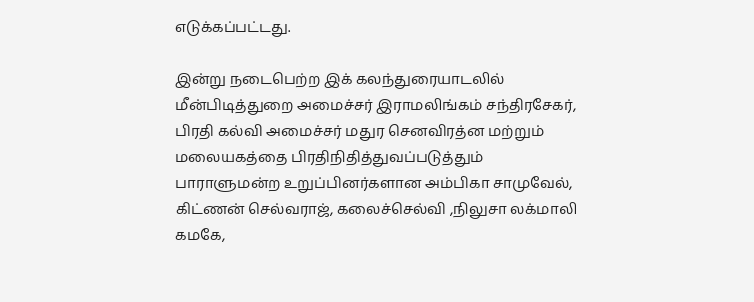எடுக்கப்பட்டது.

இன்று நடைபெற்ற இக் கலந்துரையாடலில் மீன்பிடித்துறை அமைச்சர் இராமலிங்கம் சந்திரசேகர், பிரதி கல்வி அமைச்சர் மதுர செனவிரத்ன மற்றும் மலையகத்தை பிரதிநிதித்துவப்படுத்தும் பாராளுமன்ற உறுப்பினர்களான அம்பிகா சாமுவேல், கிட்ணன் செல்வராஜ், கலைச்செல்வி ,நிலுசா லக்மாலி கமகே,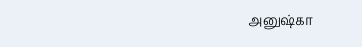அனுஷ்கா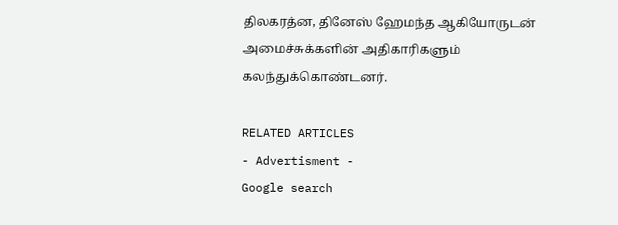திலகரத்ன, தினேஸ் ஹேமந்த ஆகியோருடன் அமைச்சுக்களின் அதிகாரிகளும் கலந்துக்கொண்டனர்.

RELATED ARTICLES
- Advertisment -
Google search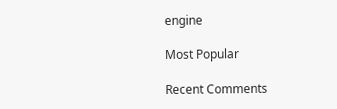engine

Most Popular

Recent Comments